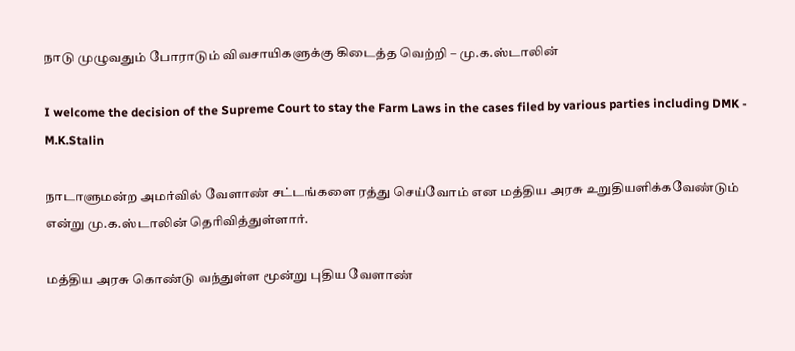நாடு முழுவதும் போராடும் விவசாயிகளுக்கு கிடைத்த வெற்றி – மு.க.ஸ்டாலின்

I welcome the decision of the Supreme Court to stay the Farm Laws in the cases filed by various parties including DMK - M.K.Stalin

நாடாளுமன்ற அமர்வில் வேளாண் சட்டங்களை ரத்து செய்வோம் என மத்திய அரசு உறுதியளிக்கவேண்டும் என்று மு.க.ஸ்டாலின் தெரிவித்துள்ளார்.

மத்திய அரசு கொண்டு வந்துள்ள மூன்று புதிய வேளாண்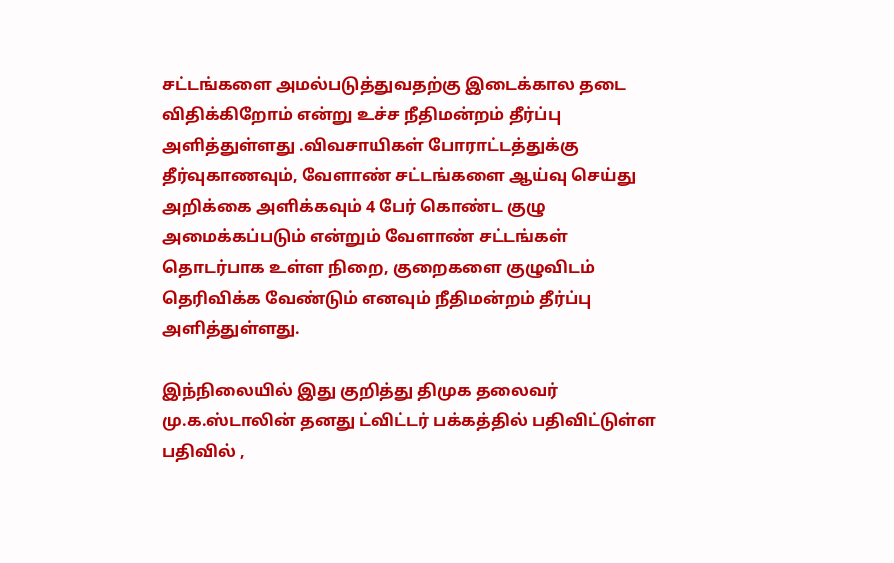சட்டங்களை அமல்படுத்துவதற்கு இடைக்கால தடை விதிக்கிறோம் என்று உச்ச நீதிமன்றம் தீர்ப்பு அளித்துள்ளது .விவசாயிகள் போராட்டத்துக்கு தீர்வுகாணவும், வேளாண் சட்டங்களை ஆய்வு செய்து அறிக்கை அளிக்கவும் 4 பேர் கொண்ட குழு அமைக்கப்படும் என்றும் வேளாண் சட்டங்கள் தொடர்பாக உள்ள நிறை, குறைகளை குழுவிடம் தெரிவிக்க வேண்டும் எனவும் நீதிமன்றம் தீர்ப்பு அளித்துள்ளது.

இந்நிலையில் இது குறித்து திமுக தலைவர் மு.க.ஸ்டாலின் தனது ட்விட்டர் பக்கத்தில் பதிவிட்டுள்ள பதிவில் ,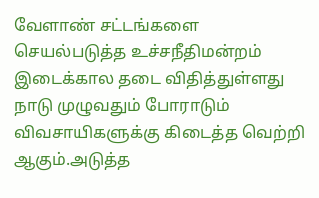வேளாண் சட்டங்களை செயல்படுத்த உச்சநீதிமன்றம் இடைக்கால தடை விதித்துள்ளது நாடு முழுவதும் போராடும் விவசாயிகளுக்கு கிடைத்த வெற்றி ஆகும்.அடுத்த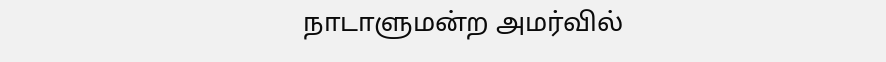நாடாளுமன்ற அமர்வில்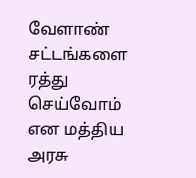வேளாண் சட்டங்களை ரத்து செய்வோம் என மத்திய அரசு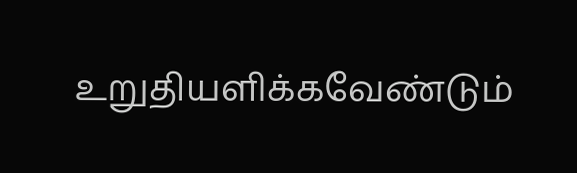உறுதியளிக்கவேண்டும்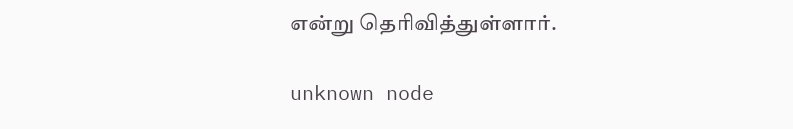என்று தெரிவித்துள்ளார்.

unknown node